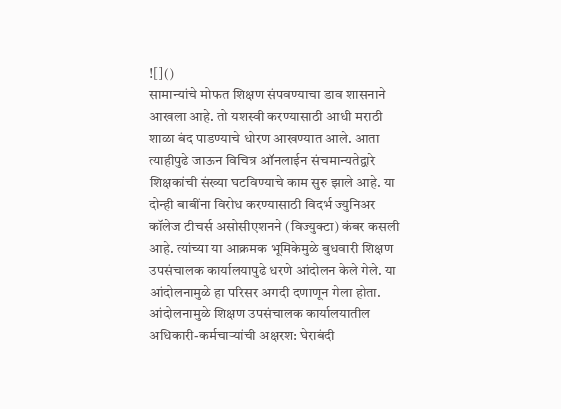![]()
सामान्यांचे मोफत शिक्षण संपवण्याचा डाव शासनाने आखला आहे. तो यशस्वी करण्यासाठी आधी मराठी शाळा बंद पाडण्याचे धोरण आखण्यात आले. आता त्याहीपुढे जाऊन विचित्र ऑनलाईन संचमान्यतेद्वारे शिक्षकांची संख्या घटविण्याचे काम सुरु झाले आहे. या दोन्ही बाबींना विरोध करण्यासाठी विदर्भ ज्युनिअर कॉलेज टीचर्स असोसीएशनने (विज्युक्टा) कंबर कसली आहे. त्यांच्या या आक्रमक भूमिकेमुळे बुधवारी शिक्षण उपसंचालक कार्यालयापुढे धरणे आंदोलन केले गेले. या आंदोलनामुळे हा परिसर अगदी दणाणून गेला होता. आंदोलनामुळे शिक्षण उपसंचालक कार्यालयातील अधिकारी-कर्मचाऱ्यांची अक्षरश: घेराबंदी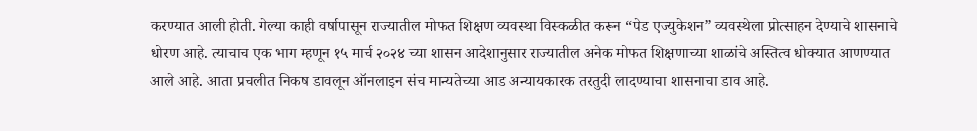करण्यात आली होती. गेल्या काही वर्षापासून राज्यातील मोफत शिक्षण व्यवस्था विस्कळीत करून “पेड एज्युकेशन” व्यवस्थेला प्रोत्साहन देण्याचे शासनाचे धोरण आहे. त्याचाच एक भाग म्हणून १५ मार्च २०२४ च्या शासन आदेशानुसार राज्यातील अनेक मोफत शिक्षणाच्या शाळांचे अस्तित्व धोक्यात आणण्यात आले आहे. आता प्रचलीत निकष डावलून ऑनलाइन संच मान्यतेच्या आड अन्यायकारक तरतुदी लादण्याचा शासनाचा डाव आहे.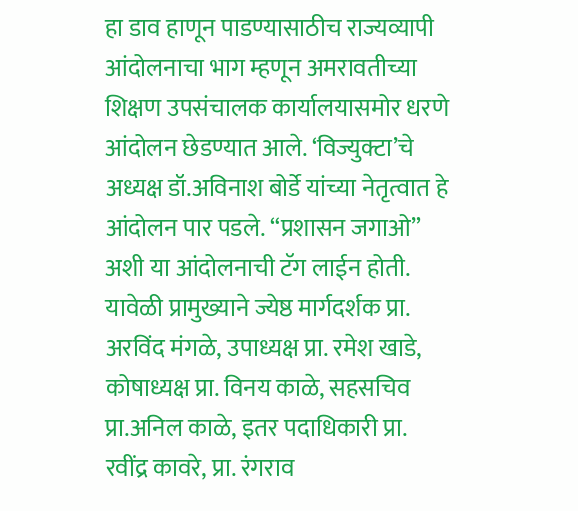हा डाव हाणून पाडण्यासाठीच राज्यव्यापी आंदोलनाचा भाग म्हणून अमरावतीच्या शिक्षण उपसंचालक कार्यालयासमोर धरणे आंदोलन छेडण्यात आले. ‘विज्युक्टा’चे अध्यक्ष डॉ.अविनाश बोर्डे यांच्या नेतृत्वात हे आंदोलन पार पडले. “प्रशासन जगाओ” अशी या आंदोलनाची टॅग लाईन होती. यावेळी प्रामुख्याने ज्येष्ठ मार्गदर्शक प्रा. अरविंद मंगळे, उपाध्यक्ष प्रा. रमेश खाडे, कोषाध्यक्ष प्रा. विनय काळे, सहसचिव प्रा.अनिल काळे, इतर पदाधिकारी प्रा. रवींद्र कावरे, प्रा. रंगराव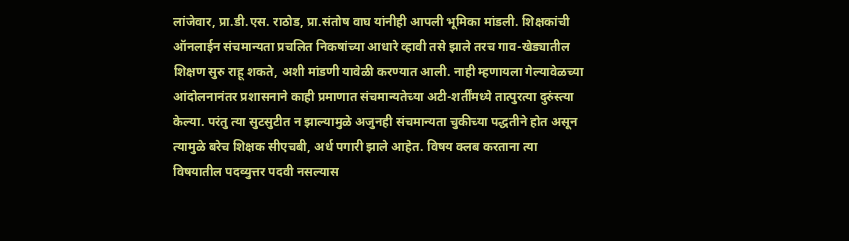लांजेवार, प्रा.डी.एस. राठोड, प्रा.संतोष वाघ यांनीही आपली भूमिका मांडली. शिक्षकांची ऑनलाईन संचमान्यता प्रचलित निकषांच्या आधारे व्हावी तसे झाले तरच गाव-खेड्यातील शिक्षण सुरु राहू शकते, अशी मांडणी यावेळी करण्यात आली. नाही म्हणायला गेल्यावेळच्या आंदोलनानंतर प्रशासनाने काही प्रमाणात संचमान्यतेच्या अटी-शर्तींमध्ये तात्पुरत्या दुरुंस्त्या केल्या. परंतु त्या सुटसुटीत न झाल्यामुळे अजुनही संचमान्यता चुकीच्या पद्धतीने होत असून त्यामुळे बरेच शिक्षक सीएचबी, अर्ध पगारी झाले आहेत. विषय क्लब करताना त्या विषयातील पदव्युत्तर पदवी नसल्यास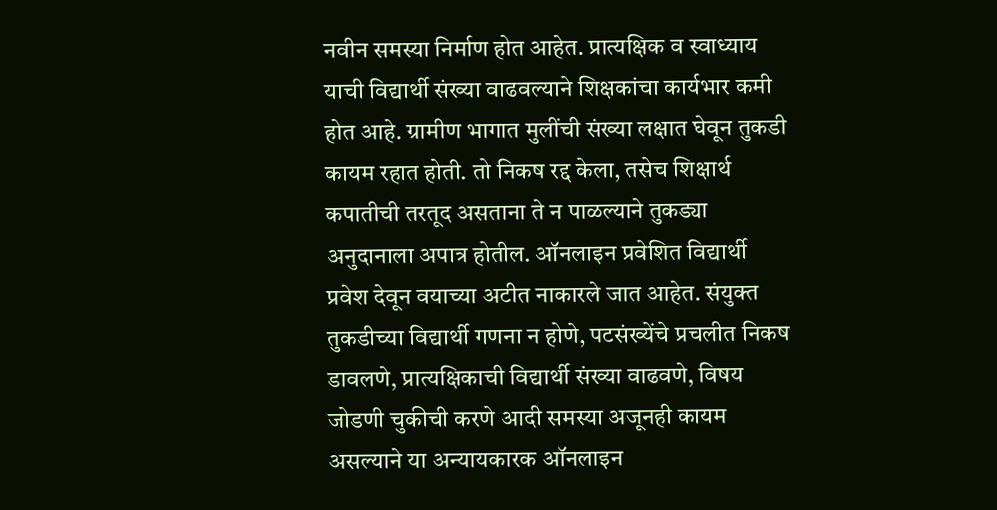नवीन समस्या निर्माण होत आहेत. प्रात्यक्षिक व स्वाध्याय याची विद्यार्थी संख्या वाढवल्याने शिक्षकांचा कार्यभार कमी होत आहे. ग्रामीण भागात मुलींची संख्या लक्षात घेवून तुकडी कायम रहात होती. तो निकष रद्द केला, तसेच शिक्षार्थ कपातीची तरतूद असताना ते न पाळल्याने तुकड्या अनुदानाला अपात्र होतील. ऑनलाइन प्रवेशित विद्यार्थी प्रवेश देवून वयाच्या अटीत नाकारले जात आहेत. संयुक्त तुकडीच्या विद्यार्थी गणना न होणे, पटसंख्येंचे प्रचलीत निकष डावलणे, प्रात्यक्षिकाची विद्यार्थी संख्या वाढवणे, विषय जोडणी चुकीची करणे आदी समस्या अजूनही कायम असल्याने या अन्यायकारक ऑनलाइन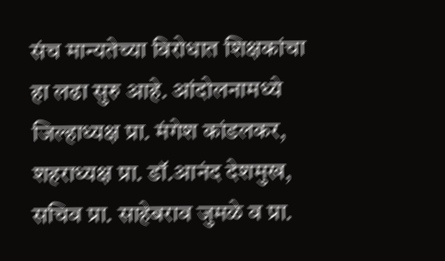संच मान्यतेच्या विरोधात शिक्षकांचा हा लढा सुरु आहे. आंदोलनामध्ये जिल्हाध्यक्ष प्रा. मंगेश कांडलकर, शहराध्यक्ष प्रा. डॉ.आनंद देशमुख, सचिव प्रा. साहेबराव जुमळे व प्रा.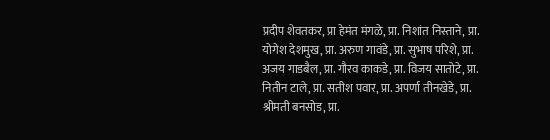प्रदीप शेवतकर, प्रा हेमंत मंगळे, प्रा. निशांत निस्ताने, प्रा. योगेश देशमुख, प्रा. अरुण गावंडे, प्रा. सुभाष परिशे, प्रा. अजय गाडबैल, प्रा. गौरव काकडे, प्रा. विजय सातोटे, प्रा. नितीन टाले, प्रा. सतीश पवार, प्रा. अपर्णा तीनखेडे, प्रा. श्रीमती बनसोड, प्रा.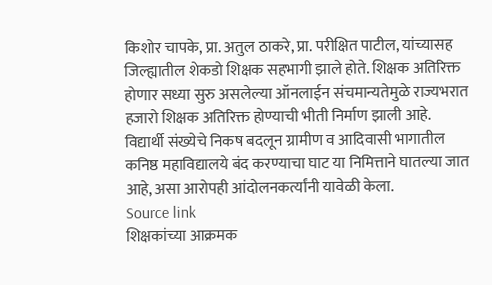किशोर चापके, प्रा. अतुल ठाकरे, प्रा. परीक्षित पाटील, यांच्यासह जिल्ह्यातील शेकडो शिक्षक सहभागी झाले होते. शिक्षक अतिरिक्त होणार सध्या सुरु असलेल्या ऑनलाईन संचमान्यतेमुळे राज्यभरात हजारो शिक्षक अतिरिक्त होण्याची भीती निर्माण झाली आहे. विद्यार्थी संख्येचे निकष बदलून ग्रामीण व आदिवासी भागातील कनिष्ठ महाविद्यालये बंद करण्याचा घाट या निमित्ताने घातल्या जात आहे, असा आरोपही आंदोलनकर्त्यांनी यावेळी केला.
Source link
शिक्षकांच्या आक्रमक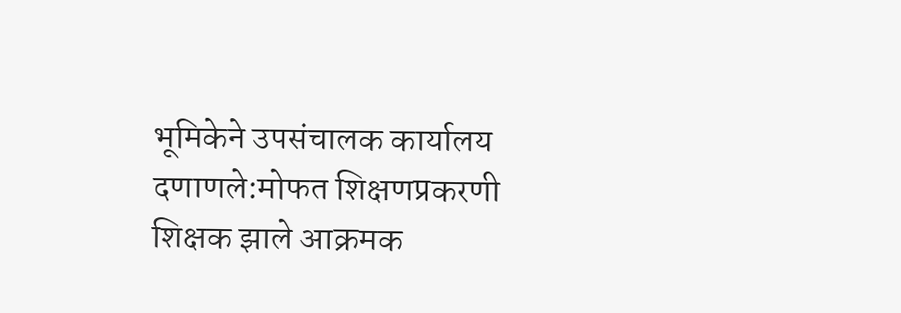भूमिकेने उपसंचालक कार्यालय दणाणले:मोफत शिक्षणप्रकरणी शिक्षक झाले आक्रमक